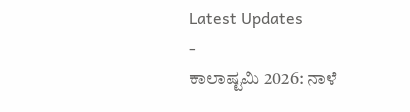Latest Updates
-
ಕಾಲಾಷ್ಟಮಿ 2026: ನಾಳೆ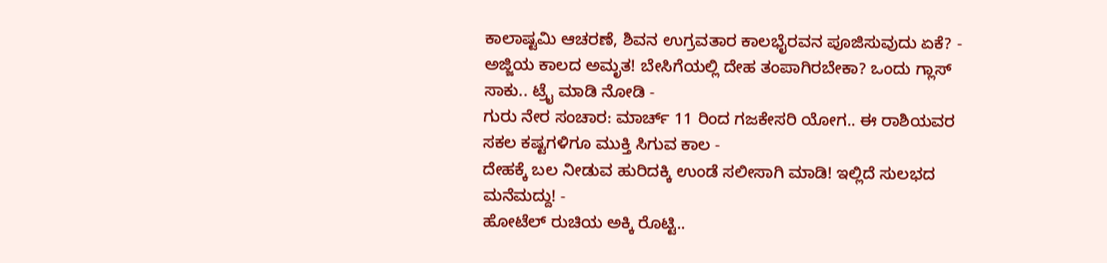ಕಾಲಾಷ್ಟಮಿ ಆಚರಣೆ, ಶಿವನ ಉಗ್ರವತಾರ ಕಾಲಭೈರವನ ಪೂಜಿಸುವುದು ಏಕೆ? -
ಅಜ್ಜಿಯ ಕಾಲದ ಅಮೃತ! ಬೇಸಿಗೆಯಲ್ಲಿ ದೇಹ ತಂಪಾಗಿರಬೇಕಾ? ಒಂದು ಗ್ಲಾಸ್ ಸಾಕು.. ಟ್ರೈ ಮಾಡಿ ನೋಡಿ -
ಗುರು ನೇರ ಸಂಚಾರ: ಮಾರ್ಚ್ 11 ರಿಂದ ಗಜಕೇಸರಿ ಯೋಗ.. ಈ ರಾಶಿಯವರ ಸಕಲ ಕಷ್ಟಗಳಿಗೂ ಮುಕ್ತಿ ಸಿಗುವ ಕಾಲ -
ದೇಹಕ್ಕೆ ಬಲ ನೀಡುವ ಹುರಿದಕ್ಕಿ ಉಂಡೆ ಸಲೀಸಾಗಿ ಮಾಡಿ! ಇಲ್ಲಿದೆ ಸುಲಭದ ಮನೆಮದ್ದು! -
ಹೋಟೆಲ್ ರುಚಿಯ ಅಕ್ಕಿ ರೊಟ್ಟಿ..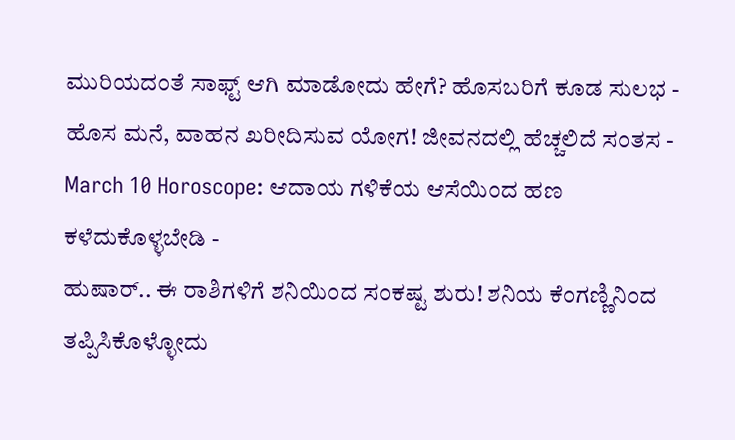ಮುರಿಯದಂತೆ ಸಾಫ್ಟ್ ಆಗಿ ಮಾಡೋದು ಹೇಗೆ? ಹೊಸಬರಿಗೆ ಕೂಡ ಸುಲಭ -
ಹೊಸ ಮನೆ, ವಾಹನ ಖರೀದಿಸುವ ಯೋಗ! ಜೀವನದಲ್ಲಿ ಹೆಚ್ಚಲಿದೆ ಸಂತಸ -
March 10 Horoscope: ಆದಾಯ ಗಳಿಕೆಯ ಆಸೆಯಿಂದ ಹಣ ಕಳೆದುಕೊಳ್ಳಬೇಡಿ -
ಹುಷಾರ್.. ಈ ರಾಶಿಗಳಿಗೆ ಶನಿಯಿಂದ ಸಂಕಷ್ಟ ಶುರು! ಶನಿಯ ಕೆಂಗಣ್ಣಿನಿಂದ ತಪ್ಪಿಸಿಕೊಳ್ಳೋದು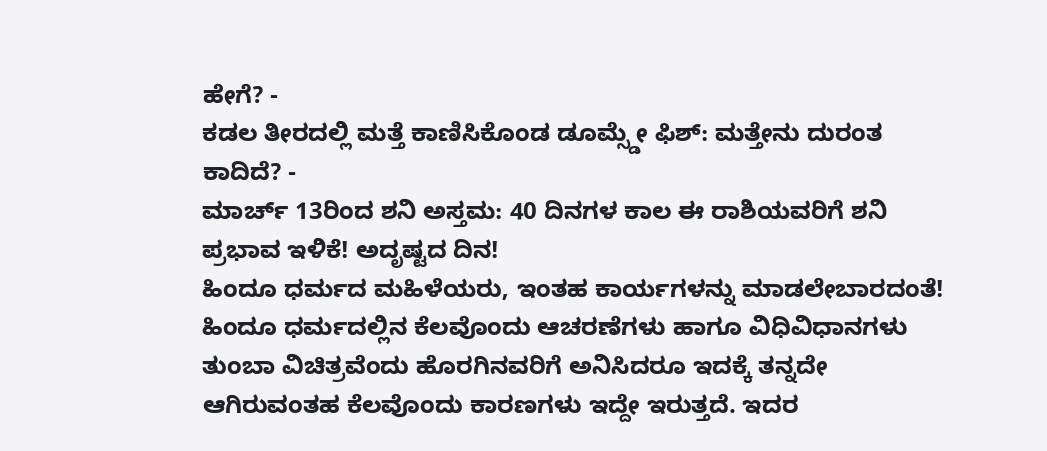ಹೇಗೆ? -
ಕಡಲ ತೀರದಲ್ಲಿ ಮತ್ತೆ ಕಾಣಿಸಿಕೊಂಡ ಡೂಮ್ಸ್ಡೇ ಫಿಶ್: ಮತ್ತೇನು ದುರಂತ ಕಾದಿದೆ? -
ಮಾರ್ಚ್ 13ರಿಂದ ಶನಿ ಅಸ್ತಮ: 40 ದಿನಗಳ ಕಾಲ ಈ ರಾಶಿಯವರಿಗೆ ಶನಿ ಪ್ರಭಾವ ಇಳಿಕೆ! ಅದೃಷ್ಟದ ದಿನ!
ಹಿಂದೂ ಧರ್ಮದ ಮಹಿಳೆಯರು, ಇಂತಹ ಕಾರ್ಯಗಳನ್ನು ಮಾಡಲೇಬಾರದಂತೆ!
ಹಿಂದೂ ಧರ್ಮದಲ್ಲಿನ ಕೆಲವೊಂದು ಆಚರಣೆಗಳು ಹಾಗೂ ವಿಧಿವಿಧಾನಗಳು ತುಂಬಾ ವಿಚಿತ್ರವೆಂದು ಹೊರಗಿನವರಿಗೆ ಅನಿಸಿದರೂ ಇದಕ್ಕೆ ತನ್ನದೇ ಆಗಿರುವಂತಹ ಕೆಲವೊಂದು ಕಾರಣಗಳು ಇದ್ದೇ ಇರುತ್ತದೆ. ಇದರ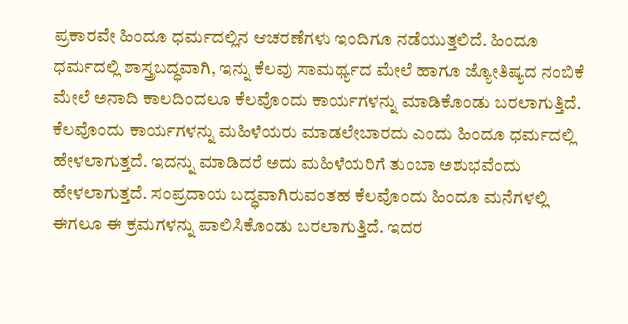ಪ್ರಕಾರವೇ ಹಿಂದೂ ಧರ್ಮದಲ್ಲಿನ ಆಚರಣೆಗಳು ಇಂದಿಗೂ ನಡೆಯುತ್ತಲಿದೆ. ಹಿಂದೂ ಧರ್ಮದಲ್ಲಿ ಶಾಸ್ತ್ರಬದ್ಧವಾಗಿ, ಇನ್ನು ಕೆಲವು ಸಾಮರ್ಥ್ಯದ ಮೇಲೆ ಹಾಗೂ ಜ್ಯೋತಿಷ್ಯದ ನಂಬಿಕೆ ಮೇಲೆ ಅನಾದಿ ಕಾಲದಿಂದಲೂ ಕೆಲವೊಂದು ಕಾರ್ಯಗಳನ್ನು ಮಾಡಿಕೊಂಡು ಬರಲಾಗುತ್ತಿದೆ.
ಕೆಲವೊಂದು ಕಾರ್ಯಗಳನ್ನು ಮಹಿಳೆಯರು ಮಾಡಲೇಬಾರದು ಎಂದು ಹಿಂದೂ ಧರ್ಮದಲ್ಲಿ ಹೇಳಲಾಗುತ್ತದೆ. ಇದನ್ನು ಮಾಡಿದರೆ ಅದು ಮಹಿಳೆಯರಿಗೆ ತುಂಬಾ ಅಶುಭವೆಂದು ಹೇಳಲಾಗುತ್ತದೆ. ಸಂಪ್ರದಾಯ ಬದ್ಧವಾಗಿರುವಂತಹ ಕೆಲವೊಂದು ಹಿಂದೂ ಮನೆಗಳಲ್ಲಿ ಈಗಲೂ ಈ ಕ್ರಮಗಳನ್ನು ಪಾಲಿಸಿಕೊಂಡು ಬರಲಾಗುತ್ತಿದೆ. ಇದರ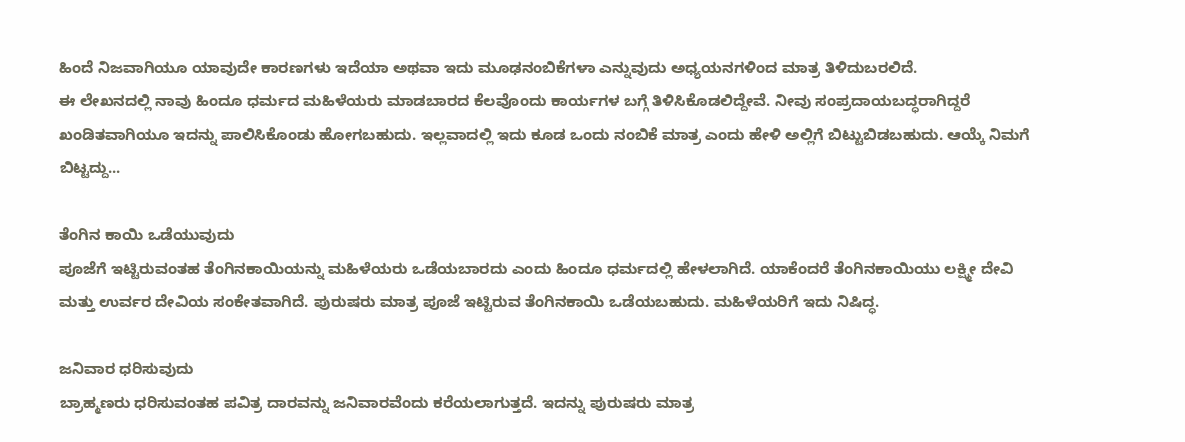ಹಿಂದೆ ನಿಜವಾಗಿಯೂ ಯಾವುದೇ ಕಾರಣಗಳು ಇದೆಯಾ ಅಥವಾ ಇದು ಮೂಢನಂಬಿಕೆಗಳಾ ಎನ್ನುವುದು ಅಧ್ಯಯನಗಳಿಂದ ಮಾತ್ರ ತಿಳಿದುಬರಲಿದೆ.
ಈ ಲೇಖನದಲ್ಲಿ ನಾವು ಹಿಂದೂ ಧರ್ಮದ ಮಹಿಳೆಯರು ಮಾಡಬಾರದ ಕೆಲವೊಂದು ಕಾರ್ಯಗಳ ಬಗ್ಗೆ ತಿಳಿಸಿಕೊಡಲಿದ್ದೇವೆ. ನೀವು ಸಂಪ್ರದಾಯಬದ್ಧರಾಗಿದ್ದರೆ ಖಂಡಿತವಾಗಿಯೂ ಇದನ್ನು ಪಾಲಿಸಿಕೊಂಡು ಹೋಗಬಹುದು. ಇಲ್ಲವಾದಲ್ಲಿ ಇದು ಕೂಡ ಒಂದು ನಂಬಿಕೆ ಮಾತ್ರ ಎಂದು ಹೇಳಿ ಅಲ್ಲಿಗೆ ಬಿಟ್ಟುಬಿಡಬಹುದು. ಆಯ್ಕೆ ನಿಮಗೆ ಬಿಟ್ಟದ್ದು...

ತೆಂಗಿನ ಕಾಯಿ ಒಡೆಯುವುದು
ಪೂಜೆಗೆ ಇಟ್ಟಿರುವಂತಹ ತೆಂಗಿನಕಾಯಿಯನ್ನು ಮಹಿಳೆಯರು ಒಡೆಯಬಾರದು ಎಂದು ಹಿಂದೂ ಧರ್ಮದಲ್ಲಿ ಹೇಳಲಾಗಿದೆ. ಯಾಕೆಂದರೆ ತೆಂಗಿನಕಾಯಿಯು ಲಕ್ಷ್ಮೀ ದೇವಿ ಮತ್ತು ಉರ್ವರ ದೇವಿಯ ಸಂಕೇತವಾಗಿದೆ. ಪುರುಷರು ಮಾತ್ರ ಪೂಜೆ ಇಟ್ಟಿರುವ ತೆಂಗಿನಕಾಯಿ ಒಡೆಯಬಹುದು. ಮಹಿಳೆಯರಿಗೆ ಇದು ನಿಷಿದ್ಧ.

ಜನಿವಾರ ಧರಿಸುವುದು
ಬ್ರಾಹ್ಮಣರು ಧರಿಸುವಂತಹ ಪವಿತ್ರ ದಾರವನ್ನು ಜನಿವಾರವೆಂದು ಕರೆಯಲಾಗುತ್ತದೆ. ಇದನ್ನು ಪುರುಷರು ಮಾತ್ರ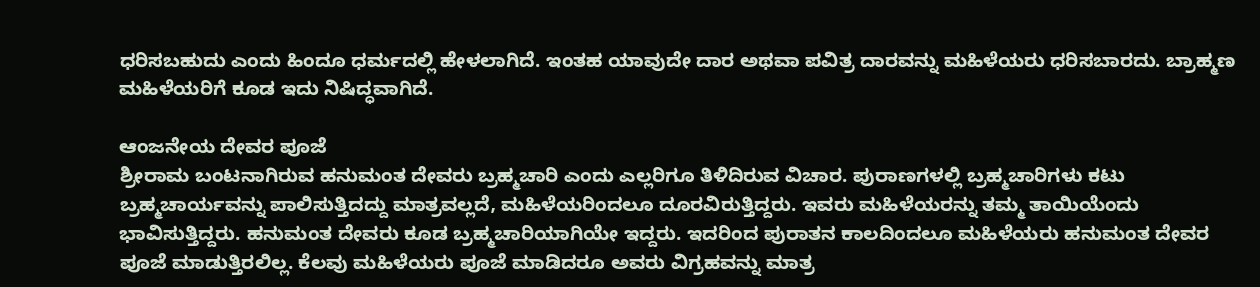ಧರಿಸಬಹುದು ಎಂದು ಹಿಂದೂ ಧರ್ಮದಲ್ಲಿ ಹೇಳಲಾಗಿದೆ. ಇಂತಹ ಯಾವುದೇ ದಾರ ಅಥವಾ ಪವಿತ್ರ ದಾರವನ್ನು ಮಹಿಳೆಯರು ಧರಿಸಬಾರದು. ಬ್ರಾಹ್ಮಣ ಮಹಿಳೆಯರಿಗೆ ಕೂಡ ಇದು ನಿಷಿದ್ಧವಾಗಿದೆ.

ಆಂಜನೇಯ ದೇವರ ಪೂಜೆ
ಶ್ರೀರಾಮ ಬಂಟನಾಗಿರುವ ಹನುಮಂತ ದೇವರು ಬ್ರಹ್ಮಚಾರಿ ಎಂದು ಎಲ್ಲರಿಗೂ ತಿಳಿದಿರುವ ವಿಚಾರ. ಪುರಾಣಗಳಲ್ಲಿ ಬ್ರಹ್ಮಚಾರಿಗಳು ಕಟು ಬ್ರಹ್ಮಚಾರ್ಯವನ್ನು ಪಾಲಿಸುತ್ತಿದದ್ದು ಮಾತ್ರವಲ್ಲದೆ, ಮಹಿಳೆಯರಿಂದಲೂ ದೂರವಿರುತ್ತಿದ್ದರು. ಇವರು ಮಹಿಳೆಯರನ್ನು ತಮ್ಮ ತಾಯಿಯೆಂದು ಭಾವಿಸುತ್ತಿದ್ದರು. ಹನುಮಂತ ದೇವರು ಕೂಡ ಬ್ರಹ್ಮಚಾರಿಯಾಗಿಯೇ ಇದ್ದರು. ಇದರಿಂದ ಪುರಾತನ ಕಾಲದಿಂದಲೂ ಮಹಿಳೆಯರು ಹನುಮಂತ ದೇವರ ಪೂಜೆ ಮಾಡುತ್ತಿರಲಿಲ್ಲ. ಕೆಲವು ಮಹಿಳೆಯರು ಪೂಜೆ ಮಾಡಿದರೂ ಅವರು ವಿಗ್ರಹವನ್ನು ಮಾತ್ರ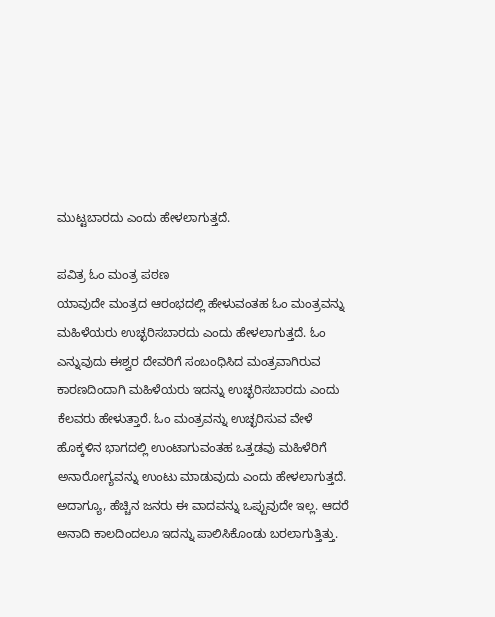ಮುಟ್ಟಬಾರದು ಎಂದು ಹೇಳಲಾಗುತ್ತದೆ.

ಪವಿತ್ರ ಓಂ ಮಂತ್ರ ಪಠಣ
ಯಾವುದೇ ಮಂತ್ರದ ಆರಂಭದಲ್ಲಿ ಹೇಳುವಂತಹ ಓಂ ಮಂತ್ರವನ್ನು ಮಹಿಳೆಯರು ಉಚ್ಛರಿಸಬಾರದು ಎಂದು ಹೇಳಲಾಗುತ್ತದೆ. ಓಂ ಎನ್ನುವುದು ಈಶ್ವರ ದೇವರಿಗೆ ಸಂಬಂಧಿಸಿದ ಮಂತ್ರವಾಗಿರುವ ಕಾರಣದಿಂದಾಗಿ ಮಹಿಳೆಯರು ಇದನ್ನು ಉಚ್ಛರಿಸಬಾರದು ಎಂದು ಕೆಲವರು ಹೇಳುತ್ತಾರೆ. ಓಂ ಮಂತ್ರವನ್ನು ಉಚ್ಛರಿಸುವ ವೇಳೆ ಹೊಕ್ಕಳಿನ ಭಾಗದಲ್ಲಿ ಉಂಟಾಗುವಂತಹ ಒತ್ತಡವು ಮಹಿಳೆರಿಗೆ ಅನಾರೋಗ್ಯವನ್ನು ಉಂಟು ಮಾಡುವುದು ಎಂದು ಹೇಳಲಾಗುತ್ತದೆ. ಅದಾಗ್ಯೂ, ಹೆಚ್ಚಿನ ಜನರು ಈ ವಾದವನ್ನು ಒಪ್ಪುವುದೇ ಇಲ್ಲ. ಆದರೆ ಅನಾದಿ ಕಾಲದಿಂದಲೂ ಇದನ್ನು ಪಾಲಿಸಿಕೊಂಡು ಬರಲಾಗುತ್ತಿತ್ತು.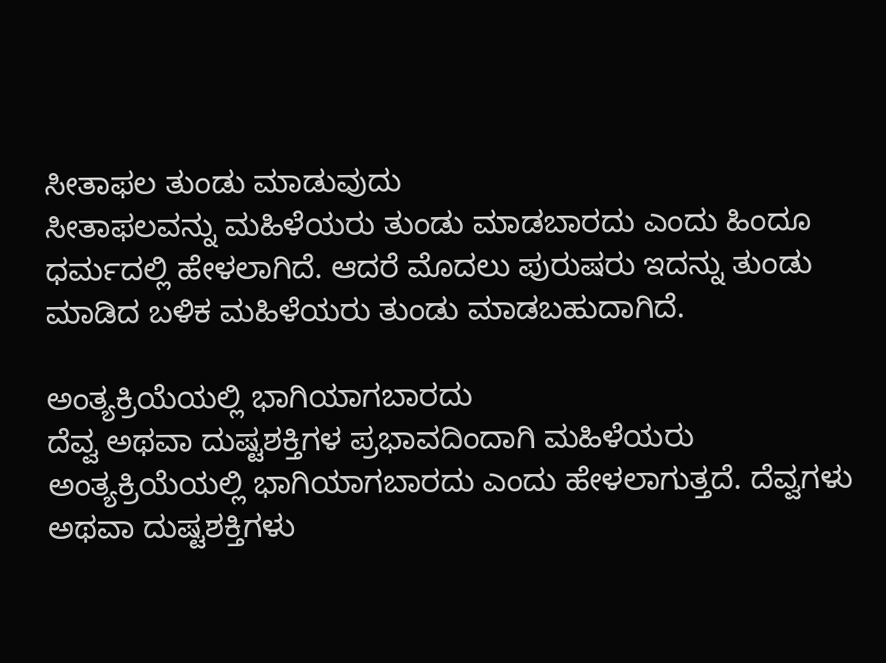ಸೀತಾಫಲ ತುಂಡು ಮಾಡುವುದು
ಸೀತಾಫಲವನ್ನು ಮಹಿಳೆಯರು ತುಂಡು ಮಾಡಬಾರದು ಎಂದು ಹಿಂದೂ ಧರ್ಮದಲ್ಲಿ ಹೇಳಲಾಗಿದೆ. ಆದರೆ ಮೊದಲು ಪುರುಷರು ಇದನ್ನು ತುಂಡು ಮಾಡಿದ ಬಳಿಕ ಮಹಿಳೆಯರು ತುಂಡು ಮಾಡಬಹುದಾಗಿದೆ.

ಅಂತ್ಯಕ್ರಿಯೆಯಲ್ಲಿ ಭಾಗಿಯಾಗಬಾರದು
ದೆವ್ವ ಅಥವಾ ದುಷ್ಟಶಕ್ತಿಗಳ ಪ್ರಭಾವದಿಂದಾಗಿ ಮಹಿಳೆಯರು ಅಂತ್ಯಕ್ರಿಯೆಯಲ್ಲಿ ಭಾಗಿಯಾಗಬಾರದು ಎಂದು ಹೇಳಲಾಗುತ್ತದೆ. ದೆವ್ವಗಳು ಅಥವಾ ದುಷ್ಟಶಕ್ತಿಗಳು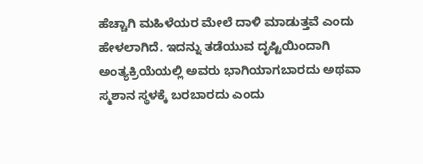ಹೆಚ್ಚಾಗಿ ಮಹಿಳೆಯರ ಮೇಲೆ ದಾಳಿ ಮಾಡುತ್ತವೆ ಎಂದು ಹೇಳಲಾಗಿದೆ. ಇದನ್ನು ತಡೆಯುವ ದೃಷ್ಟಿಯಿಂದಾಗಿ ಅಂತ್ಯಕ್ರಿಯೆಯಲ್ಲಿ ಅವರು ಭಾಗಿಯಾಗಬಾರದು ಅಥವಾ ಸ್ಮಶಾನ ಸ್ಥಳಕ್ಕೆ ಬರಬಾರದು ಎಂದು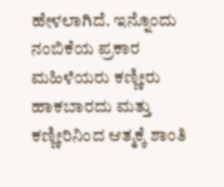ಹೇಳಲಾಗಿದೆ. ಇನ್ನೊಂದು ನಂಬಿಕೆಯ ಪ್ರಕಾರ ಮಹಿಳೆಯರು ಕಣ್ಣೀರು ಹಾಕಬಾರದು ಮತ್ತು ಕಣ್ಣೀರಿನಿಂದ ಆತ್ಮಕ್ಕೆ ಶಾಂತಿ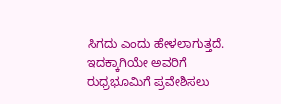ಸಿಗದು ಎಂದು ಹೇಳಲಾಗುತ್ತದೆ. ಇದಕ್ಕಾಗಿಯೇ ಅವರಿಗೆ ರುಧ್ರಭೂಮಿಗೆ ಪ್ರವೇಶಿಸಲು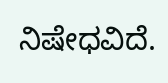ನಿಷೇಧವಿದೆ.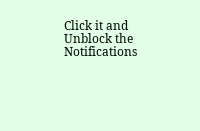Click it and Unblock the Notifications